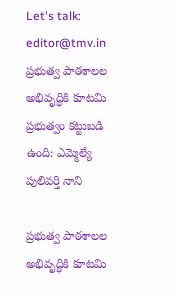Let's talk: editor@tmv.in
ప్రభుత్వ పాఠశాలల అభివృద్ధికి కూటమి ప్రభుత్వం కట్టుబడి ఉంది: ఎమ్మెల్యే పులివర్తి నాని

ప్రభుత్వ పాఠశాలల అభివృద్ధికి కూటమి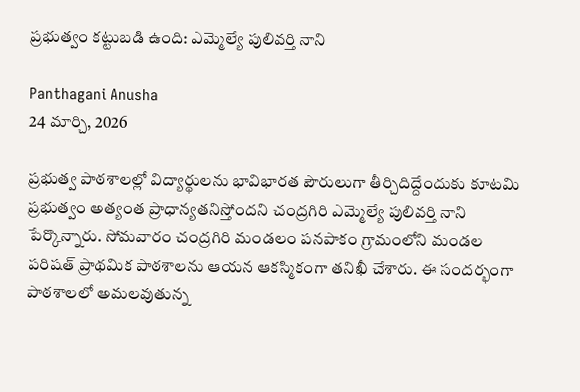ప్రభుత్వం కట్టుబడి ఉంది: ఎమ్మెల్యే పులివర్తి నాని

Panthagani Anusha
24 మార్చి, 2026

ప్రభుత్వ పాఠశాలల్లో విద్యార్థులను భావిభారత పౌరులుగా తీర్చిదిద్దేందుకు కూటమి ప్రభుత్వం అత్యంత ప్రాధాన్యతనిస్తోందని చంద్రగిరి ఎమ్మెల్యే పులివర్తి నాని పేర్కొన్నారు. సోమవారం చంద్రగిరి మండలం పనపాకం గ్రామంలోని మండల పరిషత్ ప్రాథమిక పాఠశాలను ఆయన ఆకస్మికంగా తనిఖీ చేశారు. ఈ సందర్భంగా పాఠశాలలో అమలవుతున్న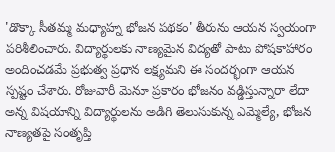'డొక్కా సీతమ్మ మధ్యాహ్న భోజన పథకం' తీరును ఆయన స్వయంగా పరిశీలించారు. విద్యార్థులకు నాణ్యమైన విద్యతో పాటు పోషకాహారం అందించడమే ప్రభుత్వ ప్రధాన లక్ష్యమని ఈ సందర్భంగా ఆయన స్పష్టం చేశారు. రోజువారీ మెనూ ప్రకారం భోజనం వడ్డిస్తున్నారా లేదా అన్న విషయాన్ని విద్యార్థులను అడిగి తెలుసుకున్న ఎమ్మెల్యే, భోజన నాణ్యతపై సంతృప్తి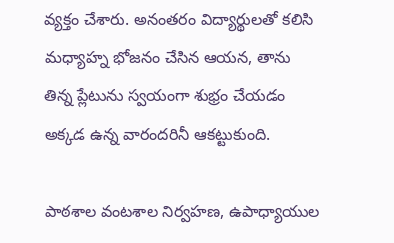వ్యక్తం చేశారు. అనంతరం విద్యార్థులతో కలిసి మధ్యాహ్న భోజనం చేసిన ఆయన, తాను తిన్న ప్లేటును స్వయంగా శుభ్రం చేయడం అక్కడ ఉన్న వారందరినీ ఆకట్టుకుంది.

పాఠశాల వంటశాల నిర్వహణ, ఉపాధ్యాయుల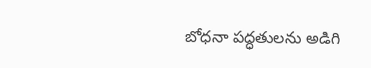బోధనా పద్ధతులను అడిగి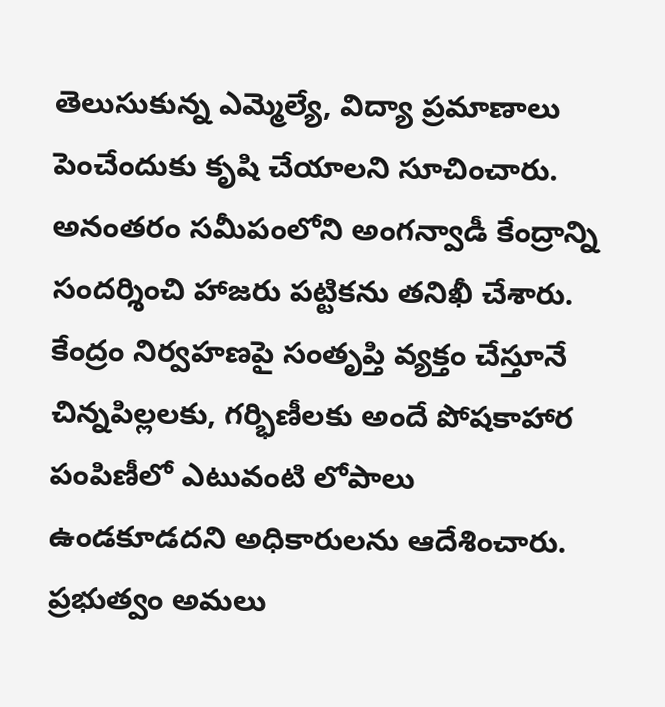తెలుసుకున్న ఎమ్మెల్యే, విద్యా ప్రమాణాలు పెంచేందుకు కృషి చేయాలని సూచించారు. అనంతరం సమీపంలోని అంగన్వాడీ కేంద్రాన్ని సందర్శించి హాజరు పట్టికను తనిఖీ చేశారు. కేంద్రం నిర్వహణపై సంతృప్తి వ్యక్తం చేస్తూనే చిన్నపిల్లలకు, గర్భిణీలకు అందే పోషకాహార పంపిణీలో ఎటువంటి లోపాలు ఉండకూడదని అధికారులను ఆదేశించారు. ప్రభుత్వం అమలు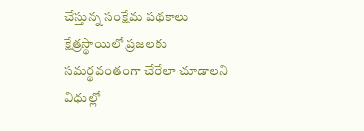చేస్తున్న సంక్షేమ పథకాలు క్షేత్రస్థాయిలో ప్రజలకు సమర్థవంతంగా చేరేలా చూడాలని విధుల్లో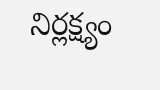నిర్లక్ష్యం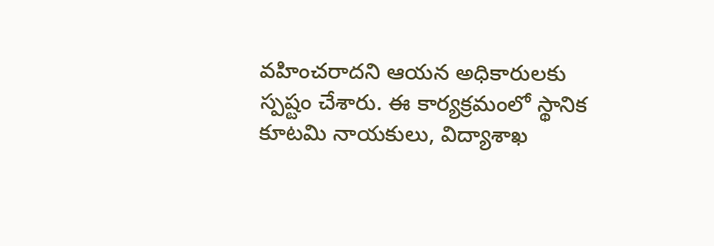వహించరాదని ఆయన అధికారులకు స్పష్టం చేశారు. ఈ కార్యక్రమంలో స్థానిక కూటమి నాయకులు, విద్యాశాఖ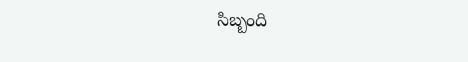సిబ్బంది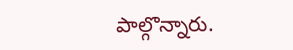పాల్గొన్నారు.